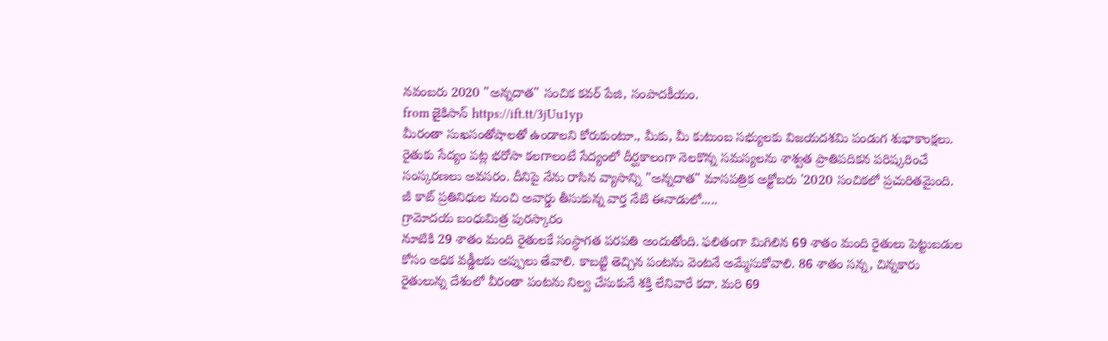నవంబరు 2020 "అన్నదాత" సంచిక కవర్ పేజి, సంపాదకీయం.
from జైకిసాన్ https://ift.tt/3jUu1yp
మీరంతా సుఖసంతోషాలతో ఉండాలని కోరుకుంటూ., మీకు, మీ కుటుంబ సభ్యులకు విజయదశమి పండుగ శుభాకాంక్షలు.
రైతుకు సేద్యం పట్ల భరోసా కలగాలంటే సేద్యంలో దీర్ఘకాలంగా నెలకొన్న సమస్యలను శాశ్వత ప్రాతిపదికన పరిష్కరించే సంస్కరణలు అవసరం. దీనిపై నేను రాసిన వ్యాసాన్ని "అన్నదాత" మాసపత్రిక అక్టోబరు '2020 సంచికలో ప్రచురితమైంది.
జీ కాట్ ప్రతినిధుల నుంచి అవార్డు తీసుకున్న వార్త నేటి ఈనాడులో.....
గ్రామోదయ బంధుమిత్ర పురస్కారం
నూటికి 29 శాతం మంది రైతులకే సంస్ధాగత పరపతి అందుతోంది. ఫలితంగా మిగిలిన 69 శాతం మంది రైతులు పెట్టుబడుల కోసం అధిక వడ్డీలకు అప్పులు తేవాలి. కాబట్టి తెచ్చిన పంటను వెంటనే అమ్మేసుకోవాలి. 86 శాతం సన్న, చిన్నకారు రైతులున్న దేశంలో వీరంతా పంటను నిల్వ చేసుకునే శక్తి లేనివారే కదా. మరి 69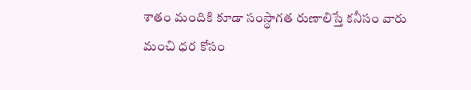శాతం మందికి కూడా సంస్ధాగత రుణాలిస్తే కనీసం వారు మంచి ధర కోసం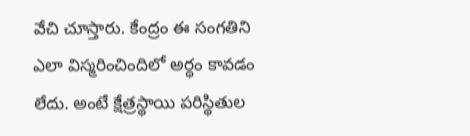వేచి చూస్తారు. కేంద్రం ఈ సంగతిని ఎలా విస్మరించిందిలో అర్ధం కావడం లేదు. అంటే క్షేత్రస్థాయి పరిస్థితుల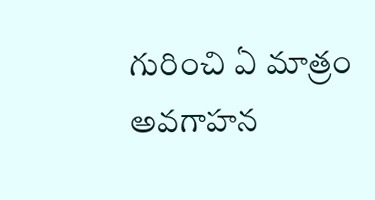గురించి ఏ మాత్రం అవగాహన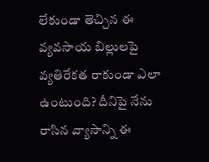లేకుండా తెచ్చిన ఈ వ్యవసాయ బిల్లులపై వ్యతిరేకత రాకుండా ఎలా ఉంటుంది? దీనిపై నేను రాసిన వ్యాసాన్ని ఈ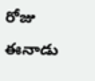రోజు ఈనాడు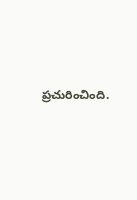ప్రచురించింది.